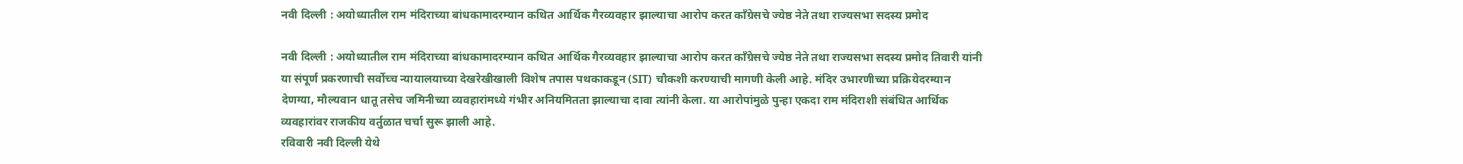नवी दिल्ली : अयोध्यातील राम मंदिराच्या बांधकामादरम्यान कथित आर्थिक गैरव्यवहार झाल्याचा आरोप करत काँग्रेसचे ज्येष्ठ नेते तथा राज्यसभा सदस्य प्रमोद

नवी दिल्ली : अयोध्यातील राम मंदिराच्या बांधकामादरम्यान कथित आर्थिक गैरव्यवहार झाल्याचा आरोप करत काँग्रेसचे ज्येष्ठ नेते तथा राज्यसभा सदस्य प्रमोद तिवारी यांनी या संपूर्ण प्रकरणाची सर्वोच्च न्यायालयाच्या देखरेखीखाली विशेष तपास पथकाकडून (SIT) चौकशी करण्याची मागणी केली आहे. मंदिर उभारणीच्या प्रक्रियेदरम्यान देणग्या, मौल्यवान धातू तसेच जमिनीच्या व्यवहारांमध्ये गंभीर अनियमितता झाल्याचा दावा त्यांनी केला. या आरोपांमुळे पुन्हा एकदा राम मंदिराशी संबंधित आर्थिक व्यवहारांवर राजकीय वर्तुळात चर्चा सुरू झाली आहे.
रविवारी नवी दिल्ली येथे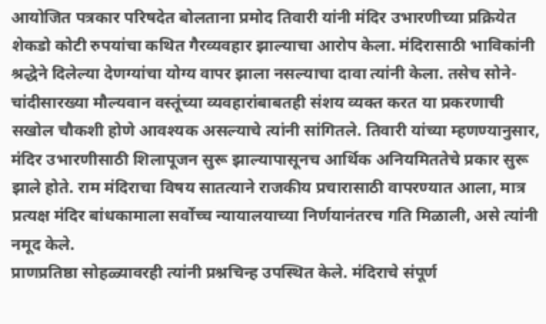आयोजित पत्रकार परिषदेत बोलताना प्रमोद तिवारी यांनी मंदिर उभारणीच्या प्रक्रियेत शेकडो कोटी रुपयांचा कथित गैरव्यवहार झाल्याचा आरोप केला. मंदिरासाठी भाविकांनी श्रद्धेने दिलेल्या देणग्यांचा योग्य वापर झाला नसल्याचा दावा त्यांनी केला. तसेच सोने-चांदीसारख्या मौल्यवान वस्तूंच्या व्यवहारांबाबतही संशय व्यक्त करत या प्रकरणाची सखोल चौकशी होणे आवश्यक असल्याचे त्यांनी सांगितले. तिवारी यांच्या म्हणण्यानुसार, मंदिर उभारणीसाठी शिलापूजन सुरू झाल्यापासूनच आर्थिक अनियमिततेचे प्रकार सुरू झाले होते. राम मंदिराचा विषय सातत्याने राजकीय प्रचारासाठी वापरण्यात आला, मात्र प्रत्यक्ष मंदिर बांधकामाला सर्वोच्च न्यायालयाच्या निर्णयानंतरच गति मिळाली, असे त्यांनी नमूद केले.
प्राणप्रतिष्ठा सोहळ्यावरही त्यांनी प्रश्नचिन्ह उपस्थित केले. मंदिराचे संपूर्ण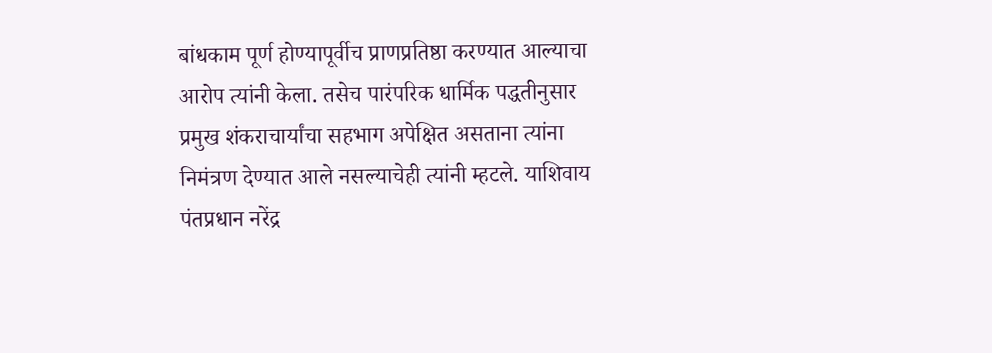बांधकाम पूर्ण होण्यापूर्वीच प्राणप्रतिष्ठा करण्यात आल्याचा आरोप त्यांनी केला. तसेच पारंपरिक धार्मिक पद्धतीनुसार प्रमुख शंकराचार्यांचा सहभाग अपेक्षित असताना त्यांना निमंत्रण देण्यात आले नसल्याचेही त्यांनी म्हटले. याशिवाय पंतप्रधान नरेंद्र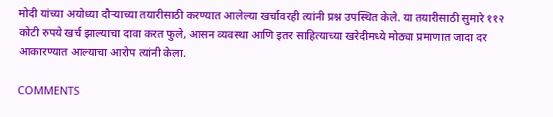मोदी यांच्या अयोध्या दौऱ्याच्या तयारीसाठी करण्यात आलेल्या खर्चावरही त्यांनी प्रश्न उपस्थित केले. या तयारीसाठी सुमारे ११२ कोटी रुपये खर्च झाल्याचा दावा करत फुले, आसन व्यवस्था आणि इतर साहित्याच्या खरेदीमध्ये मोठ्या प्रमाणात जादा दर आकारण्यात आल्याचा आरोप त्यांनी केला.

COMMENTS